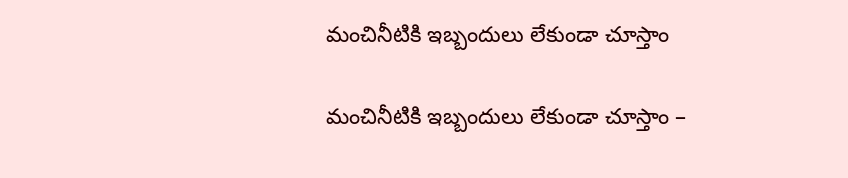మంచినీటికి ఇబ్బందులు లేకుండా చూస్తాం

మంచినీటికి ఇబ్బందులు లేకుండా చూస్తాం –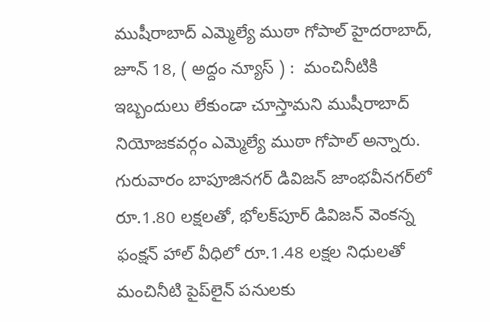ముషీరాబాద్ ఎమ్మెల్యే ముఠా గోపాల్ హైదరాబాద్,  జూన్ 18, ( అద్దం న్యూస్ ) :  మంచినీటికి ఇబ్బందులు లేకుండా చూస్తామ‌ని ముషీరాబాద్ నియోజ‌క‌వ‌ర్గం ఎమ్మెల్యే ముఠా గోపాల్ అన్నారు. గురువారం బాపూజిన‌గ‌ర్‌ డివిజ‌న్ జాంభ‌వీన‌గ‌ర్‌లో రూ.1.80 ల‌క్ష‌ల‌తో, భోల‌క్‌పూర్ డివిజ‌న్ వెంక‌న్న ఫంక్షన్ హాల్ వీధిలో రూ.1.48 ల‌క్ష‌ల నిధుల‌తో మంచినీటి పైప్‌లైన్ ప‌నుల‌కు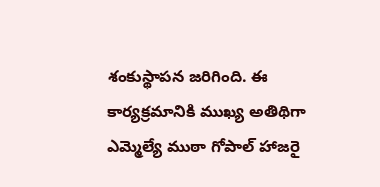శంకుస్థాప‌న జ‌రిగింది. ఈ కార్య‌క్ర‌మానికి ముఖ్య అతిథిగా ఎమ్మెల్యే ముఠా గోపాల్ హాజ‌రై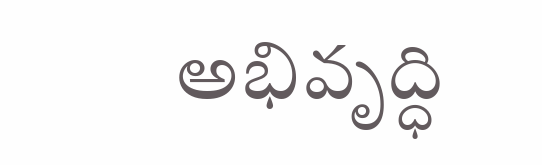అభివృద్ధి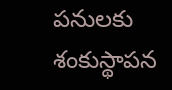ప‌నుల‌కు శంకుస్థాప‌న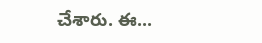చేశారు. ఈ...